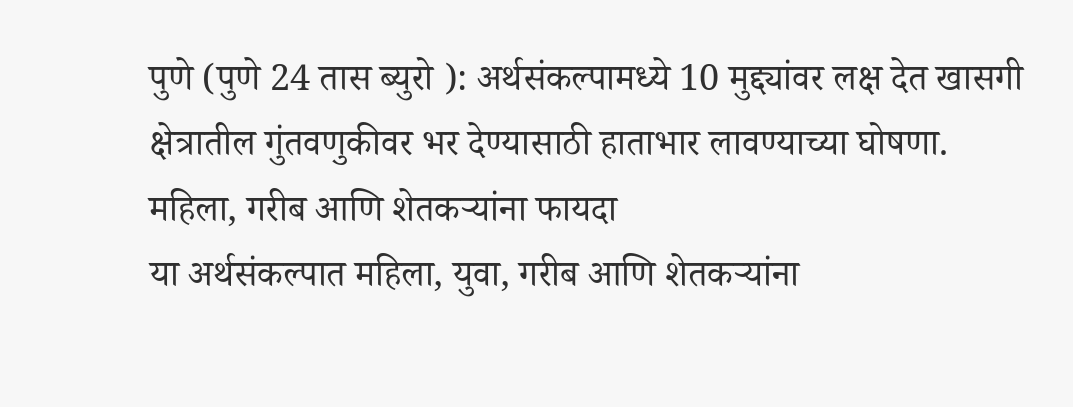पुणे (पुणे 24 तास ब्युरो ): अर्थसंकल्पामध्ये 10 मुद्द्यांवर लक्ष देत खासगी क्षेत्रातील गुंतवणुकीवर भर देण्यासाठी हाताभार लावण्याच्या घोषणा.
महिला, गरीब आणि शेतकऱ्यांना फायदा
या अर्थसंकल्पात महिला, युवा, गरीब आणि शेतकऱ्यांना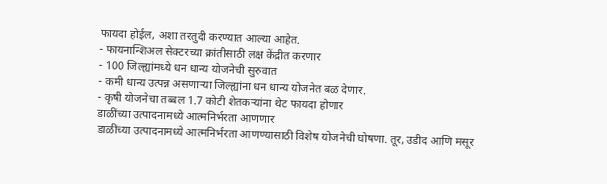फायदा होईल, अशा तरतुदी करण्यात आल्या आहेत.
- फायनान्शिअल सेक्टरच्या क्रांतीसाठी लक्ष केंद्रीत करणार
- 100 जिल्ह्यांमध्ये धन धान्य योजनेची सुरुवात
- कमी धान्य उत्पन्न असणाऱ्या जिल्ह्यांना धन धान्य योजनेत बळ देणार.
- कृषी योजनेचा तब्बल 1.7 कोटी शेतकऱ्यांना थेट फायदा होणार
डाळींच्या उत्पादनामध्ये आत्मनिर्भरता आणणार
डाळींच्या उत्पादनामध्ये आत्मनिर्भरता आणण्यासाठी विशेष योजनेची घोषणा. तूर, उडीद आणि मसूर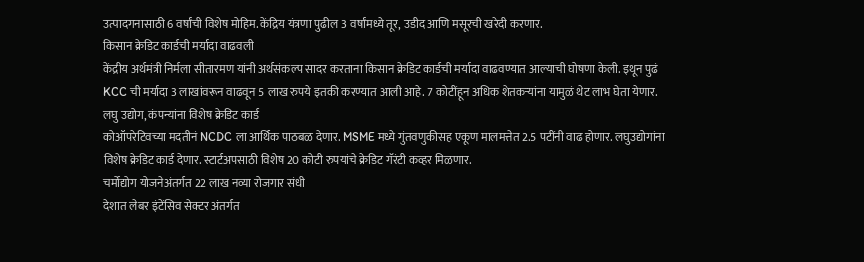उत्पादगनासाठी 6 वर्षांची विशेष मोहिम. केंद्रिय यंत्रणा पुढील 3 वर्षांमध्ये तूर, उडीद आणि मसूरची खरेदी करणार.
किसान क्रेडिट कार्डची मर्यादा वाढवली
केंद्रीय अर्थमंत्री निर्मला सीतारमण यांनी अर्थसंकल्प सादर करताना किसान क्रेडिट कार्डची मर्यादा वाढवण्यात आल्याची घोषणा केली. इथून पुढं KCC ची मर्यादा 3 लाखांवरून वाढवून 5 लाख रुपये इतकी करण्यात आली आहे. 7 कोटींहून अधिक शेतकऱ्यांना यामुळं थेट लाभ घेता येणार.
लघु उद्योग, कंपन्यांना विशेष क्रेडिट कार्ड
कोऑपरेटिवच्या मदतीनं NCDC ला आर्थिक पाठबळ देणार. MSME मध्ये गुंतवणुकीसह एकूण मालमत्तेत 2.5 पटींनी वाढ होणार. लघुउद्योगांना विशेष क्रेडिट कार्ड देणार. स्टार्टअपसाठी विशेष 20 कोटी रुपयांचे क्रेडिट गॅरंटी कव्हर मिळणार.
चर्मोद्योग योजनेअंतर्गत 22 लाख नव्या रोजगार संधी
देशात लेबर इंटेंसिव सेक्टर अंतर्गत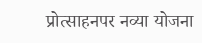प्रोत्साहनपर नव्या योजना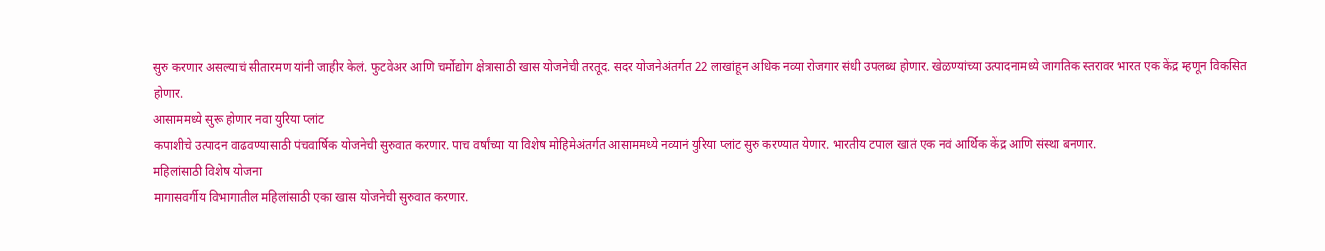सुरु करणार असल्याचं सीतारमण यांनी जाहीर केलं. फुटवेअर आणि चर्मोद्योग क्षेत्रासाठी खास योजनेची तरतूद. सदर योजनेअंतर्गत 22 लाखांहून अधिक नव्या रोजगार संधी उपलब्ध होणार. खेळण्यांच्या उत्पादनामध्ये जागतिक स्तरावर भारत एक केंद्र म्हणून विकसित होणार.
आसाममध्ये सुरू होणार नवा युरिया प्लांट
कपाशीचे उत्पादन वाढवण्यासाठी पंचवार्षिक योजनेची सुरुवात करणार. पाच वर्षांच्या या विशेष मोहिमेअंतर्गत आसाममध्ये नव्यानं युरिया प्लांट सुरु करण्यात येणार. भारतीय टपाल खातं एक नवं आर्थिक केंद्र आणि संस्था बनणार.
महिलांसाठी विशेष योजना
मागासवर्गीय विभागातील महिलांसाठी एका खास योजनेची सुरुवात करणार.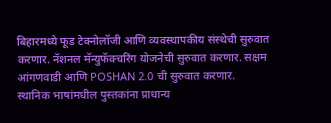बिहारमध्ये फूड टेक्नोलॉजी आणि व्यवस्थापकीय संस्थेची सुरुवात करणार. नॅशनल मॅन्युफॅक्चरिंग योजनेची सुरुवात करणार. सक्षम आंगणवाडी आणि POSHAN 2.0 ची सुरुवात करणार.
स्थानिक भाषांमधील पुस्तकांना प्राधान्य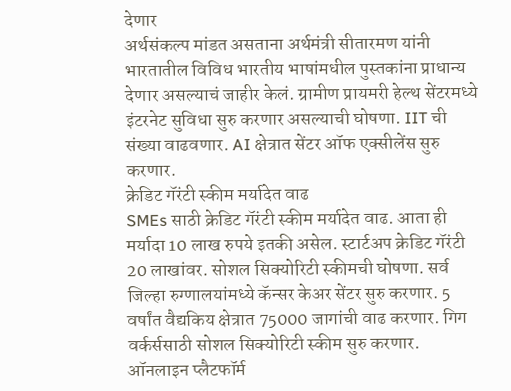देणार
अर्थसंकल्प मांडत असताना अर्थमंत्री सीतारमण यांनी भारतातील विविध भारतीय भाषांमधील पुस्तकांना प्राधान्य देणार असल्याचं जाहीर केलं. ग्रामीण प्रायमरी हेल्थ सेंटरमध्ये इंटरनेट सुविधा सुरु करणार असल्याची घोषणा. IIT ची संख्या वाढवणार. AI क्षेत्रात सेंटर ऑफ एक्सीलेंस सुरु करणार.
क्रेडिट गॅरंटी स्कीम मर्यादेत वाढ
SMEs साठी क्रेडिट गॅरंटी स्कीम मर्यादेत वाढ. आता ही मर्यादा 10 लाख रुपये इतकी असेल. स्टार्टअप क्रेडिट गॅरंटी 20 लाखांवर. सोशल सिक्योरिटी स्कीमची घोषणा. सर्व जिल्हा रुग्णालयांमध्ये कॅन्सर केअर सेंटर सुरु करणार. 5 वर्षांत वैद्यकिय क्षेत्रात 75000 जागांची वाढ करणार. गिग वर्कर्ससाठी सोशल सिक्योरिटी स्कीम सुरु करणार. ऑनलाइन प्लैटफॉर्म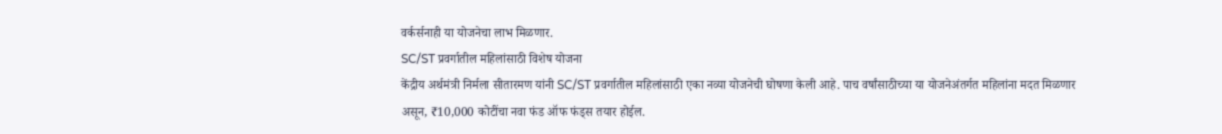वर्कर्सनाही या योजनेचा लाभ मिळणार.
SC/ST प्रवर्गातील महिलांसाठी विशेष योजना
केंद्रीय अर्थमंत्री निर्मला सीतारमण यांनी SC/ST प्रवर्गातील महिलांसाठी एका नव्या योजनेची घोषणा केली आहे. पाच वर्षांसाठीच्या या योजनेअंतर्गत महिलांना मदत मिळणार असून, ₹10,000 कोटींचा नवा फंड ऑफ फंड्स तयार होईल.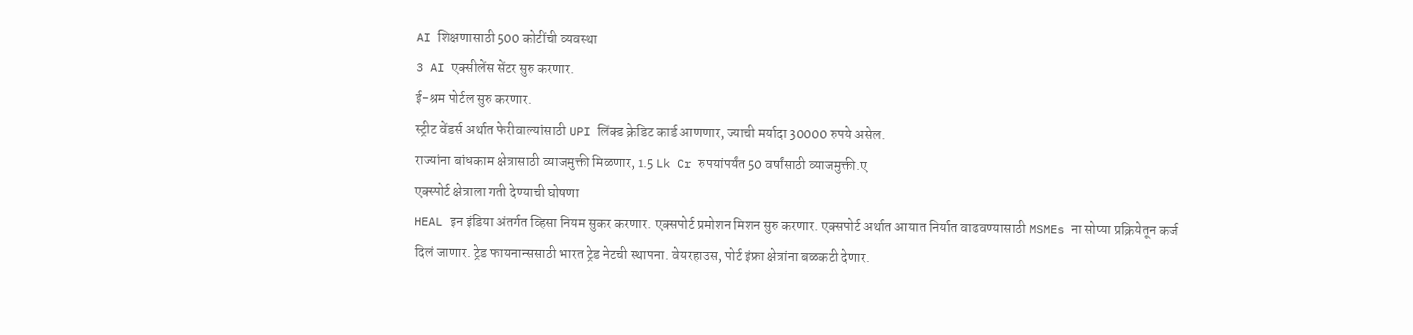AI शिक्षणासाठी 500 कोटींची व्यवस्था
3 AI एक्सीलेंस सेंटर सुरु करणार.
ई-श्रम पोर्टल सुरु करणार.
स्ट्रीट वेंडर्स अर्थात फेरीवाल्यांसाठी UPI लिंक्ड क्रेडिट कार्ड आणणार, ज्याची मर्यादा 30000 रुपये असेल.
राज्यांना बांधकाम क्षेत्रासाठी व्याजमुक्ती मिळणार, 1.5 Lk Cr रुपयांपर्यंत 50 वर्षांसाठी व्याजमुक्ती.ए
एक्स्पोर्ट क्षेत्राला गती देण्याची घोषणा
HEAL इन इंडिया अंतर्गत व्हिसा नियम सुकर करणार. एक्सपोर्ट प्रमोशन मिशन सुरु करणार. एक्सपोर्ट अर्थात आयात निर्यात वाढवण्यासाठी MSMEs ना सोप्या प्रक्रियेतून कर्ज दिलं जाणार. ट्रेड फायनान्ससाठी भारत ट्रेड नेटची स्थापना. वेयरहाउस, पोर्ट इंफ्रा क्षेत्रांना बळकटी देणार.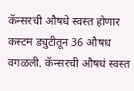कॅन्सरची औषधे स्वस्त होणार
कस्टम ड्युटीतून 36 औषध वगळली. कॅन्सरची औषधं स्वस्त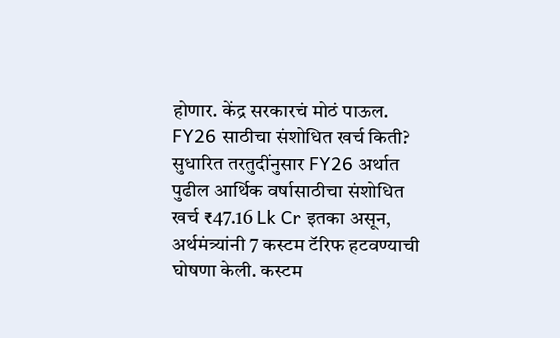होणार. केंद्र सरकारचं मोठं पाऊल.
FY26 साठीचा संशोधित खर्च किती?
सुधारित तरतुदींनुसार FY26 अर्थात पुढील आर्थिक वर्षासाठीचा संशोधित खर्च ₹47.16 Lk Cr इतका असून, अर्थमंत्र्यांनी 7 कस्टम टॅरिफ हटवण्याची घोषणा केली. कस्टम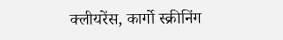क्लीयरेंस, कार्गो स्क्रीनिंग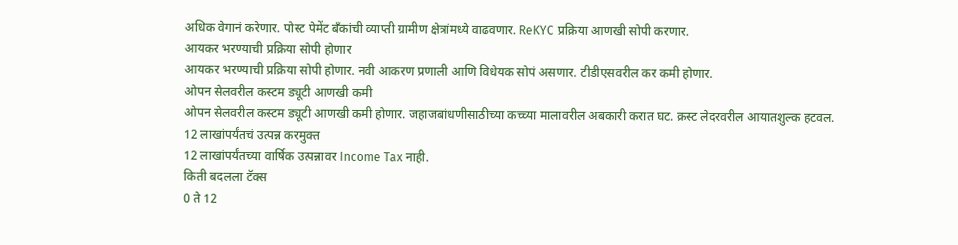अधिक वेगानं करेणार. पोस्ट पेमेंट बँकांची व्याप्ती ग्रामीण क्षेत्रांमध्ये वाढवणार. ReKYC प्रक्रिया आणखी सोपी करणार.
आयकर भरण्याची प्रक्रिया सोपी होणार
आयकर भरण्याची प्रक्रिया सोपी होणार. नवी आकरण प्रणाली आणि विधेयक सोपं असणार. टीडीएसवरील कर कमी होणार.
ओपन सेलवरील कस्टम ड्यूटी आणखी कमी
ओपन सेलवरील कस्टम ड्यूटी आणखी कमी होणार. जहाजबांधणीसाठीच्या कच्च्या मालावरील अबकारी करात घट. क्रस्ट लेदरवरील आयातशुल्क हटवल.
12 लाखांपर्यंतचं उत्पन्न करमुक्त
12 लाखांपर्यंतच्या वार्षिक उत्पन्नावर Income Tax नाही.
किती बदलला टॅक्स
0 ते 12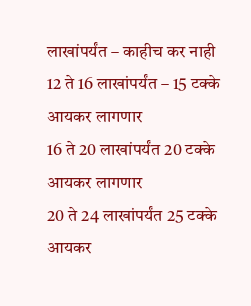लाखांपर्यंत – काहीच कर नाही
12 ते 16 लाखांपर्यंत – 15 टक्के आयकर लागणार
16 ते 20 लाखांपर्यंत 20 टक्के आयकर लागणार
20 ते 24 लाखांपर्यंत 25 टक्के आयकर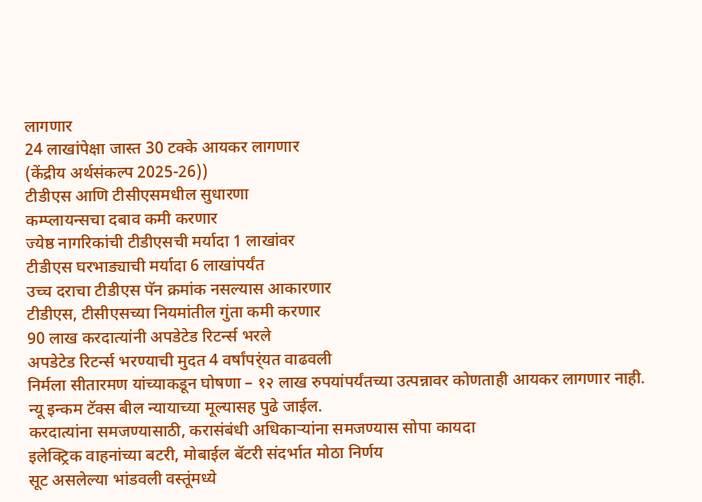लागणार
24 लाखांपेक्षा जास्त 30 टक्के आयकर लागणार
(केंद्रीय अर्थसंकल्प 2025-26))
टीडीएस आणि टीसीएसमधील सुधारणा
कम्प्लायन्सचा दबाव कमी करणार
ज्येष्ठ नागरिकांची टीडीएसची मर्यादा 1 लाखांवर
टीडीएस घरभाड्याची मर्यादा 6 लाखांपर्यंत
उच्च दराचा टीडीएस पॅन क्रमांक नसल्यास आकारणार
टीडीएस, टीसीएसच्या नियमांतील गुंता कमी करणार
90 लाख करदात्यांनी अपडेटेड रिटर्न्स भरले
अपडेटेड रिटर्न्स भरण्याची मुदत 4 वर्षांपर्ंयत वाढवली
निर्मला सीतारमण यांच्याकडून घोषणा – १२ लाख रुपयांपर्यंतच्या उत्पन्नावर कोणताही आयकर लागणार नाही.
न्यू इन्कम टॅक्स बील न्यायाच्या मूल्यासह पुढे जाईल.
करदात्यांना समजण्यासाठी, करासंबंधी अधिकाऱ्यांना समजण्यास सोपा कायदा
इलेक्ट्रिक वाहनांच्या बटरी, मोबाईल बॅटरी संदर्भात मोठा निर्णय
सूट असलेल्या भांडवली वस्तूंमध्ये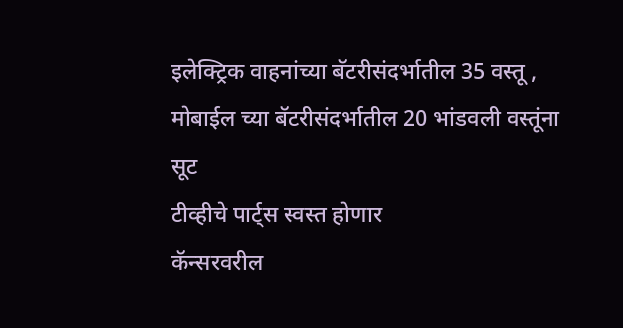इलेक्ट्रिक वाहनांच्या बॅटरीसंदर्भातील 35 वस्तू , मोबाईल च्या बॅटरीसंदर्भातील 20 भांडवली वस्तूंना सूट
टीव्हीचे पार्ट्स स्वस्त होणार
कॅन्सरवरील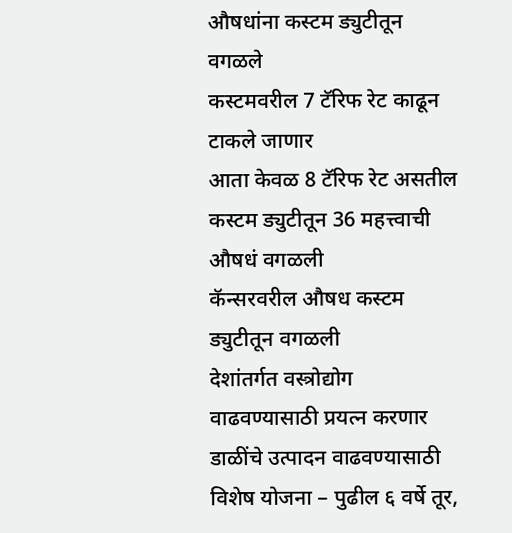औषधांना कस्टम ड्युटीतून वगळले
कस्टमवरील 7 टॅरिफ रेट काढून टाकले जाणार
आता केवळ 8 टॅरिफ रेट असतील
कस्टम ड्युटीतून 36 महत्त्वाची औषधं वगळली
कॅन्सरवरील औषध कस्टम ड्युटीतून वगळली
देशांतर्गत वस्त्रोद्योग वाढवण्यासाठी प्रयत्न करणार
डाळींचे उत्पादन वाढवण्यासाठी विशेष योजना – पुढील ६ वर्षे तूर,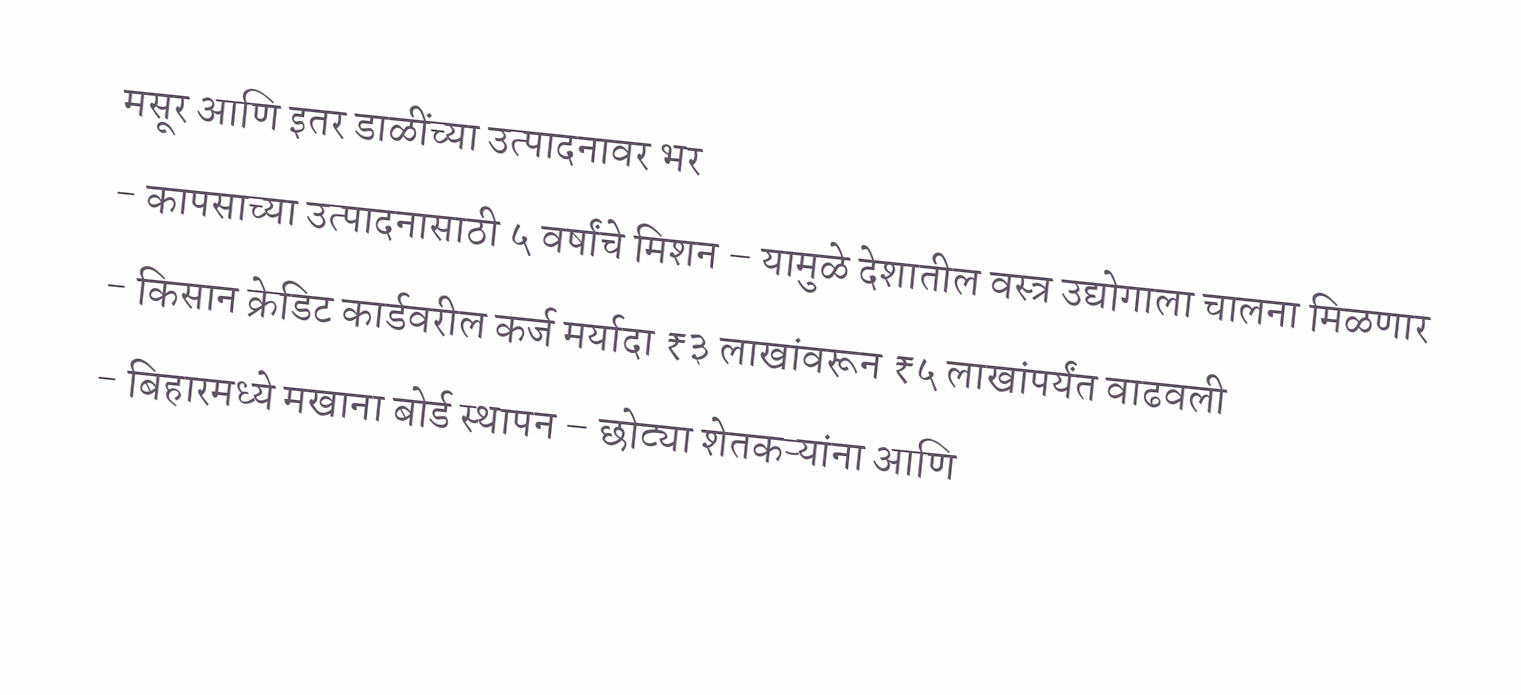मसूर आणि इतर डाळींच्या उत्पादनावर भर
- कापसाच्या उत्पादनासाठी ५ वर्षांचे मिशन – यामुळे देशातील वस्त्र उद्योगाला चालना मिळणार
- किसान क्रेडिट कार्डवरील कर्ज मर्यादा ₹३ लाखांवरून ₹५ लाखांपर्यंत वाढवली
- बिहारमध्ये मखाना बोर्ड स्थापन – छोट्या शेतकऱ्यांना आणि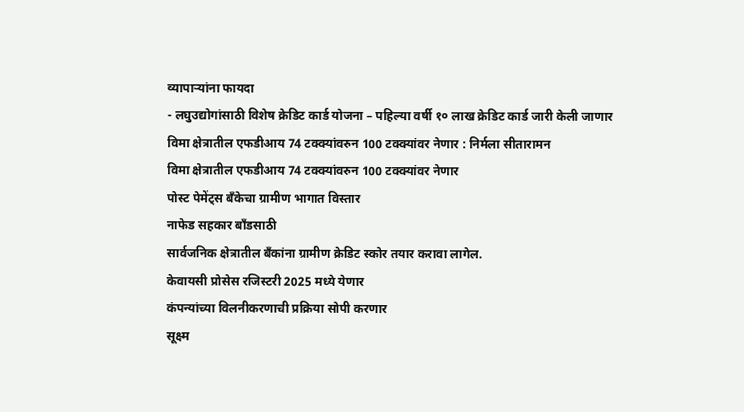व्यापाऱ्यांना फायदा
- लघुउद्योगांसाठी विशेष क्रेडिट कार्ड योजना – पहिल्या वर्षी १० लाख क्रेडिट कार्ड जारी केली जाणार
विमा क्षेत्रातील एफडीआय 74 टक्क्यांवरुन 100 टक्क्यांवर नेणार : निर्मला सीतारामन
विमा क्षेत्रातील एफडीआय 74 टक्क्यांवरुन 100 टक्क्यांवर नेणार
पोस्ट पेमेंट्स बँकेचा ग्रामीण भागात विस्तार
नाफेड सहकार बाँडसाठी
सार्वजनिक क्षेत्रातील बँकांना ग्रामीण क्रेडिट स्कोर तयार करावा लागेल.
केवायसी प्रोसेस रजिस्टरी 2025 मध्ये येणार
कंपन्यांच्या विलनीकरणाची प्रक्रिया सोपी करणार
सूक्ष्म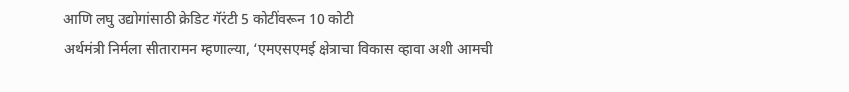आणि लघु उद्योगांसाठी क्रेडिट गॅरंटी 5 कोटींवरून 10 कोटी
अर्थमंत्री निर्मला सीतारामन म्हणाल्या, ‘एमएसएमई क्षेत्राचा विकास व्हावा अशी आमची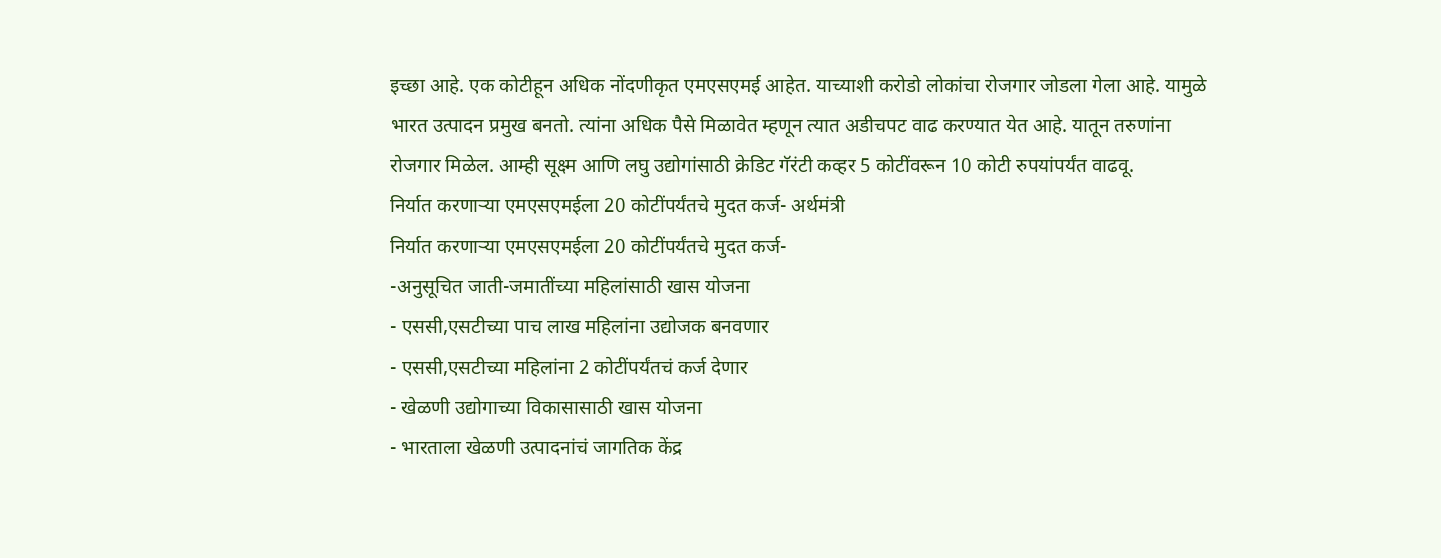इच्छा आहे. एक कोटीहून अधिक नोंदणीकृत एमएसएमई आहेत. याच्याशी करोडो लोकांचा रोजगार जोडला गेला आहे. यामुळे भारत उत्पादन प्रमुख बनतो. त्यांना अधिक पैसे मिळावेत म्हणून त्यात अडीचपट वाढ करण्यात येत आहे. यातून तरुणांना रोजगार मिळेल. आम्ही सूक्ष्म आणि लघु उद्योगांसाठी क्रेडिट गॅरंटी कव्हर 5 कोटींवरून 10 कोटी रुपयांपर्यंत वाढवू.
निर्यात करणाऱ्या एमएसएमईला 20 कोटींपर्यंतचे मुदत कर्ज- अर्थमंत्री
निर्यात करणाऱ्या एमएसएमईला 20 कोटींपर्यंतचे मुदत कर्ज-
-अनुसूचित जाती-जमातींच्या महिलांसाठी खास योजना
- एससी,एसटीच्या पाच लाख महिलांना उद्योजक बनवणार
- एससी,एसटीच्या महिलांना 2 कोटींपर्यंतचं कर्ज देणार
- खेळणी उद्योगाच्या विकासासाठी खास योजना
- भारताला खेळणी उत्पादनांचं जागतिक केंद्र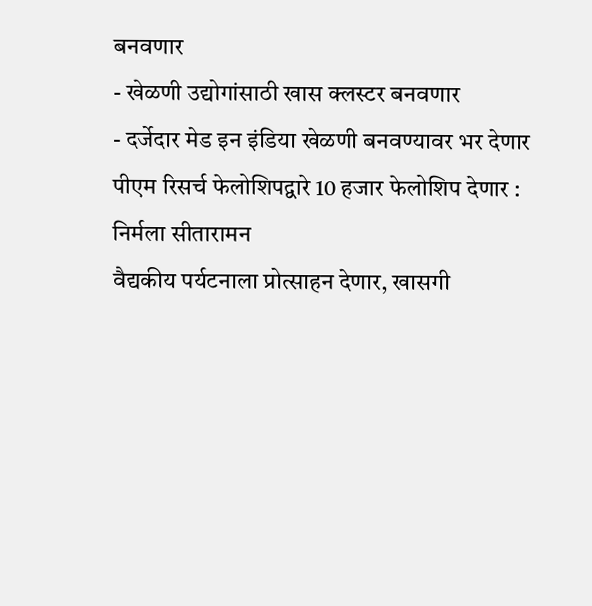बनवणार
- खेळणी उद्योगांसाठी खास क्लस्टर बनवणार
- दर्जेदार मेड इन इंडिया खेळणी बनवण्यावर भर देणार
पीएम रिसर्च फेलोशिपद्वारे 10 हजार फेलोशिप देणार : निर्मला सीतारामन
वैद्यकीय पर्यटनाला प्रोत्साहन देणार, खासगी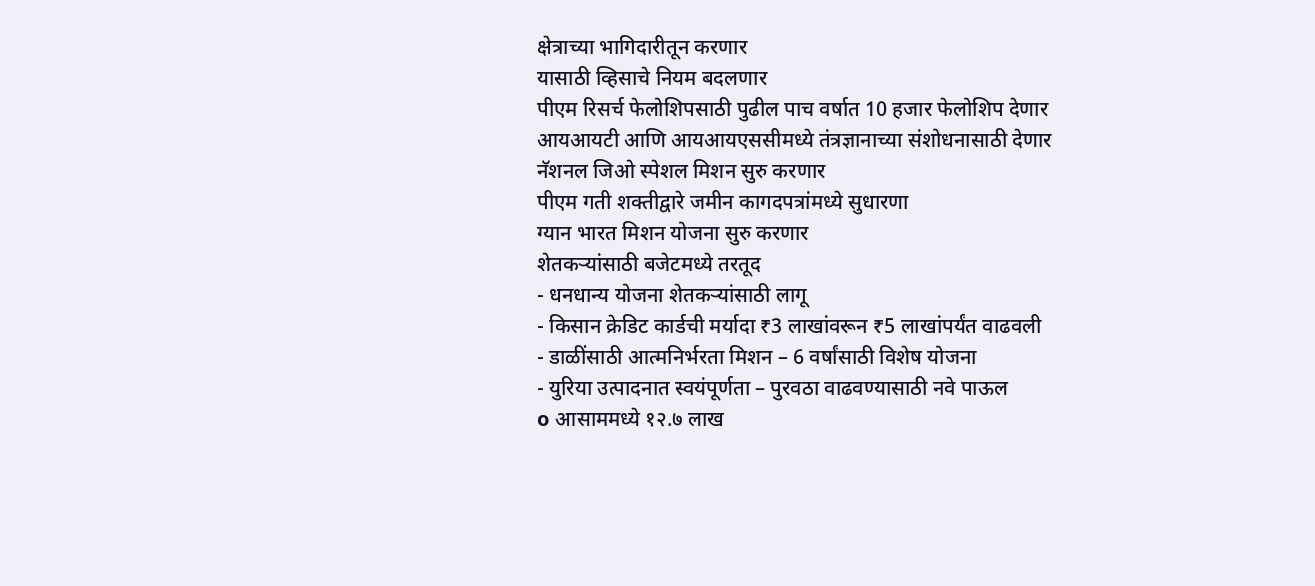क्षेत्राच्या भागिदारीतून करणार
यासाठी व्हिसाचे नियम बदलणार
पीएम रिसर्च फेलोशिपसाठी पुढील पाच वर्षात 10 हजार फेलोशिप देणार
आयआयटी आणि आयआयएससीमध्ये तंत्रज्ञानाच्या संशोधनासाठी देणार
नॅशनल जिओ स्पेशल मिशन सुरु करणार
पीएम गती शक्तीद्वारे जमीन कागदपत्रांमध्ये सुधारणा
ग्यान भारत मिशन योजना सुरु करणार
शेतकऱ्यांसाठी बजेटमध्ये तरतूद
- धनधान्य योजना शेतकऱ्यांसाठी लागू
- किसान क्रेडिट कार्डची मर्यादा ₹3 लाखांवरून ₹5 लाखांपर्यंत वाढवली
- डाळींसाठी आत्मनिर्भरता मिशन – 6 वर्षांसाठी विशेष योजना
- युरिया उत्पादनात स्वयंपूर्णता – पुरवठा वाढवण्यासाठी नवे पाऊल
o आसाममध्ये १२.७ लाख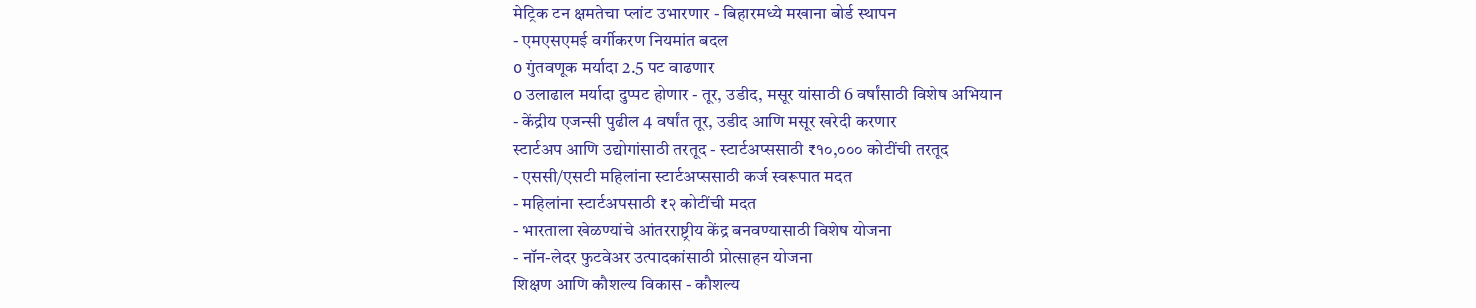मेट्रिक टन क्षमतेचा प्लांट उभारणार - बिहारमध्ये मखाना बोर्ड स्थापन
- एमएसएमई वर्गीकरण नियमांत बदल
o गुंतवणूक मर्यादा 2.5 पट वाढणार
o उलाढाल मर्यादा दुप्पट होणार - तूर, उडीद, मसूर यांसाठी 6 वर्षांसाठी विशेष अभियान
- केंद्रीय एजन्सी पुढील 4 वर्षांत तूर, उडीद आणि मसूर खरेदी करणार
स्टार्टअप आणि उद्योगांसाठी तरतूद - स्टार्टअप्ससाठी ₹१०,००० कोटींची तरतूद
- एससी/एसटी महिलांना स्टार्टअप्ससाठी कर्ज स्वरूपात मदत
- महिलांना स्टार्टअपसाठी ₹२ कोटींची मदत
- भारताला खेळण्यांचे आंतरराष्ट्रीय केंद्र बनवण्यासाठी विशेष योजना
- नॉन-लेदर फुटवेअर उत्पादकांसाठी प्रोत्साहन योजना
शिक्षण आणि कौशल्य विकास - कौशल्य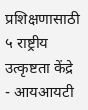प्रशिक्षणासाठी ५ राष्ट्रीय उत्कृष्टता केंद्रे
- आयआयटी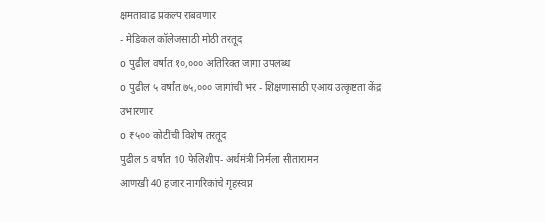क्षमतावाढ प्रकल्प राबवणार
- मेडिकल कॉलेजसाठी मोठी तरतूद
o पुढील वर्षात १०,००० अतिरिक्त जागा उपलब्ध
o पुढील ५ वर्षांत ७५,००० जागांची भर - शिक्षणासाठी एआय उत्कृष्टता केंद्र उभारणार
o ₹५०० कोटींची विशेष तरतूद
पुढील 5 वर्षांत 10 फेलिशीप- अर्थमंत्री निर्मला सीतारामन
आणखी 40 हजार नागरिकांचे गृहस्वप्न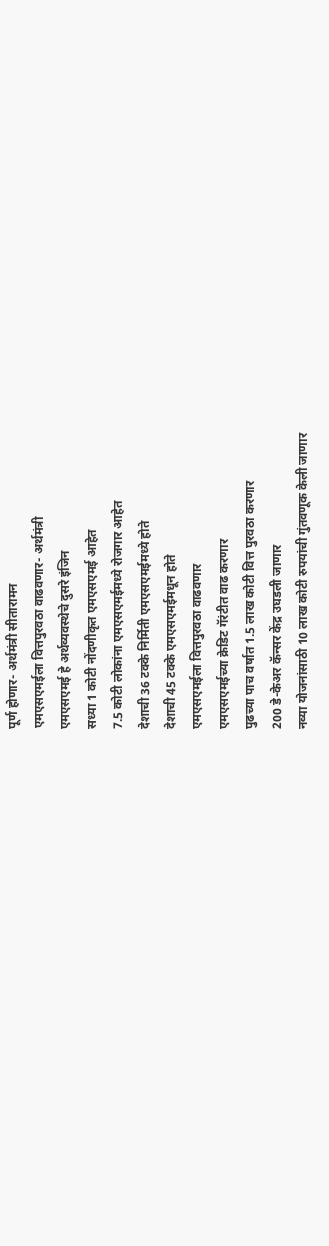पूर्ण होणार- अर्थमंत्री सीतारामन
एमएसएमईला वित्तपुरवठा वाढवणार- अर्थमंत्री
एमएसएमई हे अर्थव्यवस्थेचे दुसरे इंजिन
सध्या 1 कोटी नोंदणीकृत एमएसएमई आहेत
7.5 कोटी लोकांना एमएसएमईमध्ये रोजगार आहेत
देशाची 36 टक्के निर्मिती एमएसएमईमध्ये होते
देशाची 45 टक्के एमएसएमईमधून होते
एमएसएमईला वित्तपुरवठा वाढवणार
एमएसएमईच्या क्रेडिट गॅरंटीत वाढ करणार
पुढच्या पाच वर्षात 1.5 लाख कोटी वित्त पुरवठा करणार
200 डे-केअर कॅन्सर केंद्र उघडली जाणार
नव्या योजनांसाठी 10 लाख कोटी रुपयांची गुंतवणूक केली जाणार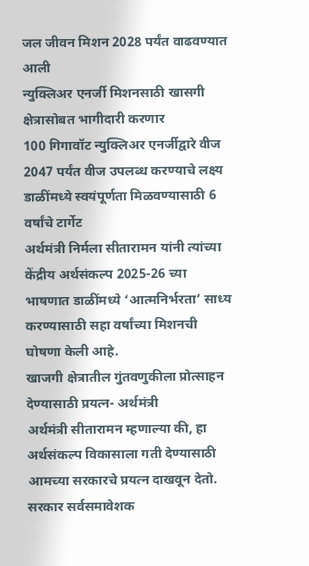जल जीवन मिशन 2028 पर्यंत वाढवण्यात आली
न्युक्लिअर एनर्जी मिशनसाठी खासगी क्षेत्रासोबत भागीदारी करणार
100 गिगावॉट न्युक्लिअर एनर्जीद्वारे वीज 2047 पर्यंत वीज उपलब्ध करण्याचे लक्ष्य
डाळींमध्ये स्वयंपूर्णता मिळवण्यासाठी 6 वर्षांचे टार्गेट
अर्थमंत्री निर्मला सीतारामन यांनी त्यांच्या केंद्रीय अर्थसंकल्प 2025-26 च्या भाषणात डाळींमध्ये ‘आत्मनिर्भरता’ साध्य करण्यासाठी सहा वर्षांच्या मिशनची घोषणा केली आहे.
खाजगी क्षेत्रातील गुंतवणुकीला प्रोत्साहन देण्यासाठी प्रयत्न- अर्थमंत्री
अर्थमंत्री सीतारामन म्हणाल्या की, हा अर्थसंकल्प विकासाला गती देण्यासाठी आमच्या सरकारचे प्रयत्न दाखवून देतो. सरकार सर्वसमावेशक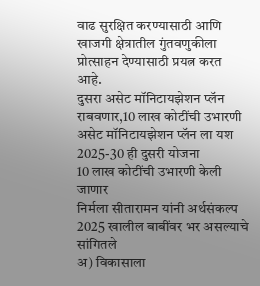वाढ सुरक्षित करण्यासाठी आणि खाजगी क्षेत्रातील गुंतवणुकीला प्रोत्साहन देण्यासाठी प्रयत्न करत आहे.
दुसरा असेट मॉनिटायझेशन प्लॅन राबवणार,10 लाख कोटींची उभारणी
असेट मॉनिटायझेशन प्लॅन ला यश
2025-30 ही दुसरी योजना
10 लाख कोटींची उभारणी केली जाणार
निर्मला सीतारामन यांनी अर्थसंकल्प 2025 खालील बाबींवर भर असल्याचे सांगितले
अ) विकासाला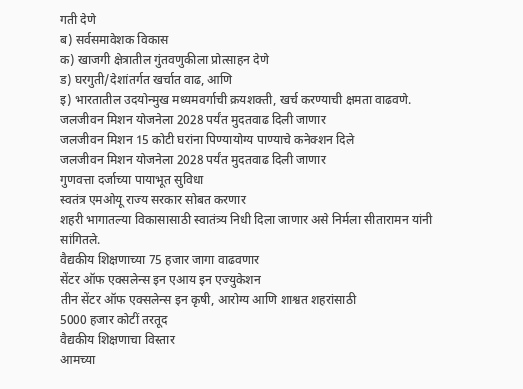गती देणे
ब) सर्वसमावेशक विकास
क) खाजगी क्षेत्रातील गुंतवणुकीला प्रोत्साहन देणे
ड) घरगुती/देशांतर्गत खर्चात वाढ, आणि
इ) भारतातील उदयोन्मुख मध्यमवर्गाची क्रयशक्ती, खर्च करण्याची क्षमता वाढवणे.
जलजीवन मिशन योजनेला 2028 पर्यंत मुदतवाढ दिली जाणार
जलजीवन मिशन 15 कोटी घरांना पिण्यायोग्य पाण्याचे कनेक्शन दिले
जलजीवन मिशन योजनेला 2028 पर्यंत मुदतवाढ दिली जाणार
गुणवत्ता दर्जाच्या पायाभूत सुविधा
स्वतंत्र एमओयू राज्य सरकार सोबत करणार
शहरी भागातल्या विकासासाठी स्वातंत्र्य निधी दिला जाणार असे निर्मला सीतारामन यांनी सांगितले.
वैद्यकीय शिक्षणाच्या 75 हजार जागा वाढवणार
सेंटर ऑफ एक्सलेन्स इन एआय इन एज्युकेशन
तीन सेंटर ऑफ एक्सलेन्स इन कृषी, आरोग्य आणि शाश्वत शहरांसाठी
5000 हजार कोटीं तरतूद
वैद्यकीय शिक्षणाचा विस्तार
आमच्या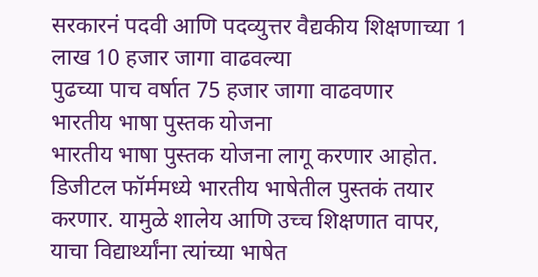सरकारनं पदवी आणि पदव्युत्तर वैद्यकीय शिक्षणाच्या 1 लाख 10 हजार जागा वाढवल्या
पुढच्या पाच वर्षात 75 हजार जागा वाढवणार
भारतीय भाषा पुस्तक योजना
भारतीय भाषा पुस्तक योजना लागू करणार आहोत.
डिजीटल फॉर्ममध्ये भारतीय भाषेतील पुस्तकं तयार करणार. यामुळे शालेय आणि उच्च शिक्षणात वापर, याचा विद्यार्थ्यांना त्यांच्या भाषेत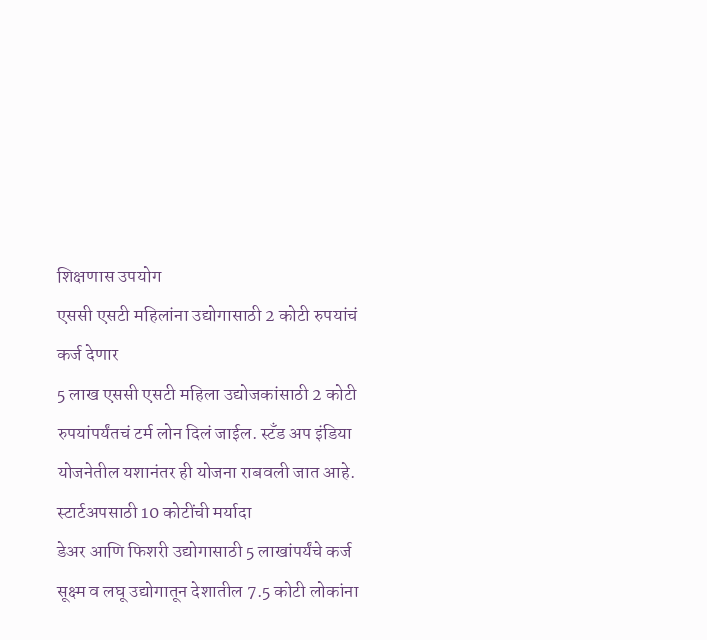शिक्षणास उपयोग
एससी एसटी महिलांना उद्योगासाठी 2 कोटी रुपयांचं कर्ज देणार
5 लाख एससी एसटी महिला उद्योजकांसाठी 2 कोटी रुपयांपर्यंतचं टर्म लोन दिलं जाईल. स्टँड अप इंडिया योजनेतील यशानंतर ही योजना राबवली जात आहे.
स्टार्टअपसाठी 10 कोटींची मर्यादा
डेअर आणि फिशरी उद्योगासाठी 5 लाखांपर्यंचे कर्ज
सूक्ष्म व लघू उद्योगातून देशातील 7.5 कोटी लोकांना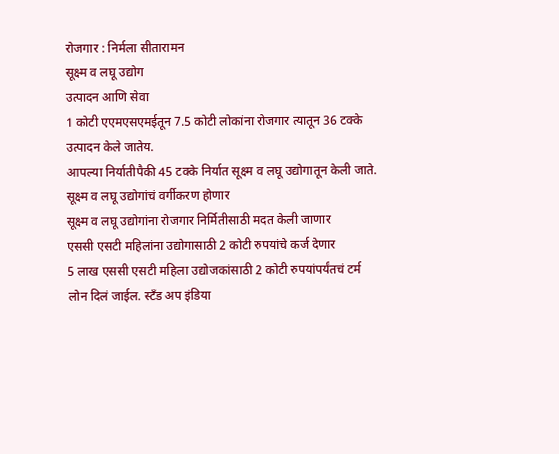रोजगार : निर्मला सीतारामन
सूक्ष्म व लघू उद्योग
उत्पादन आणि सेवा
1 कोटी एएमएसएमईतून 7.5 कोटी लोकांना रोजगार त्यातून 36 टक्के उत्पादन केले जातेय.
आपल्या निर्यातीपैकी 45 टक्के निर्यात सूक्ष्म व लघू उद्योगातून केली जाते.
सूक्ष्म व लघू उद्योगांचं वर्गीकरण होणार
सूक्ष्म व लघू उद्योगांना रोजगार निर्मितीसाठी मदत केली जाणार
एससी एसटी महिलांना उद्योगासाठी 2 कोटी रुपयांचे कर्ज देणार
5 लाख एससी एसटी महिला उद्योजकांसाठी 2 कोटी रुपयांपर्यंतचं टर्म लोन दिलं जाईल. स्टँड अप इंडिया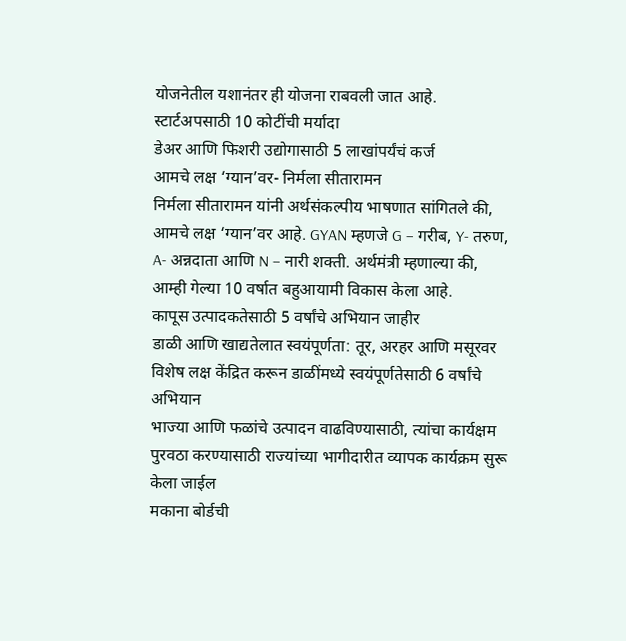योजनेतील यशानंतर ही योजना राबवली जात आहे.
स्टार्टअपसाठी 10 कोटींची मर्यादा
डेअर आणि फिशरी उद्योगासाठी 5 लाखांपर्यंचं कर्ज
आमचे लक्ष ‘ग्यान’वर- निर्मला सीतारामन
निर्मला सीतारामन यांनी अर्थसंकल्पीय भाषणात सांगितले की, आमचे लक्ष ‘ग्यान’वर आहे. GYAN म्हणजे G – गरीब, Y- तरुण, A- अन्नदाता आणि N – नारी शक्ती. अर्थमंत्री म्हणाल्या की, आम्ही गेल्या 10 वर्षात बहुआयामी विकास केला आहे.
कापूस उत्पादकतेसाठी 5 वर्षांचे अभियान जाहीर
डाळी आणि खाद्यतेलात स्वयंपूर्णता: तूर, अरहर आणि मसूरवर विशेष लक्ष केंद्रित करून डाळींमध्ये स्वयंपूर्णतेसाठी 6 वर्षांचे अभियान
भाज्या आणि फळांचे उत्पादन वाढविण्यासाठी, त्यांचा कार्यक्षम पुरवठा करण्यासाठी राज्यांच्या भागीदारीत व्यापक कार्यक्रम सुरू केला जाईल
मकाना बोर्डची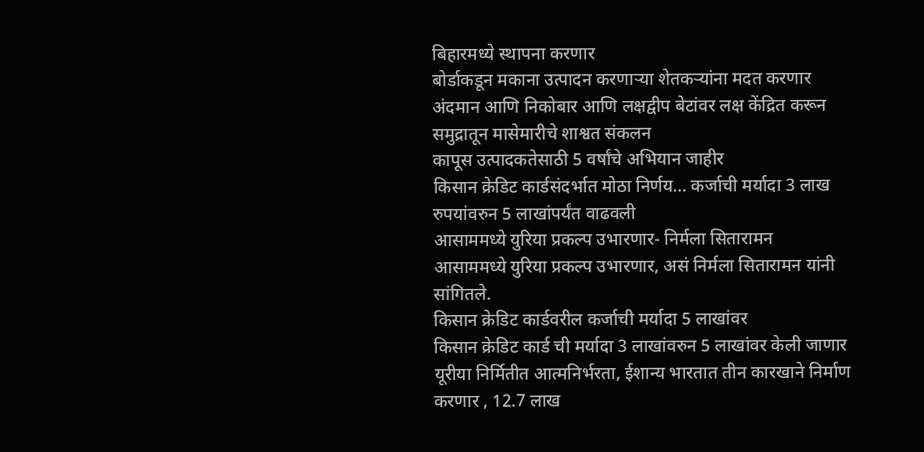बिहारमध्ये स्थापना करणार
बोर्डाकडून मकाना उत्पादन करणाऱ्या शेतकऱ्यांना मदत करणार
अंदमान आणि निकोबार आणि लक्षद्वीप बेटांवर लक्ष केंद्रित करून समुद्रातून मासेमारीचे शाश्वत संकलन
कापूस उत्पादकतेसाठी 5 वर्षांचे अभियान जाहीर
किसान क्रेडिट कार्डसंदर्भात मोठा निर्णय… कर्जाची मर्यादा 3 लाख रुपयांवरुन 5 लाखांपर्यंत वाढवली
आसाममध्ये युरिया प्रकल्प उभारणार- निर्मला सितारामन
आसाममध्ये युरिया प्रकल्प उभारणार, असं निर्मला सितारामन यांनी सांगितले.
किसान क्रेडिट कार्डवरील कर्जाची मर्यादा 5 लाखांवर
किसान क्रेडिट कार्ड ची मर्यादा 3 लाखांवरुन 5 लाखांवर केली जाणार
यूरीया निर्मितीत आत्मनिर्भरता, ईशान्य भारतात तीन कारखाने निर्माण करणार , 12.7 लाख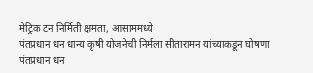मेट्रिक टन निर्मिती क्षमता, आसाममध्ये
पंतप्रधान धन धान्य कृषी योजनेची निर्मला सीतारामन यांच्याकडून घोषणा
पंतप्रधान धन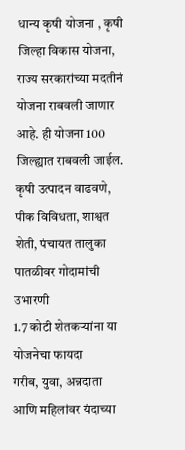धान्य कृषी योजना , कृषी जिल्हा विकास योजना, राज्य सरकारांच्या मदतीनं योजना राबवली जाणार आहे. ही योजना 100 जिल्ह्यात राबवली जाईल. कृषी उत्पादन वाढवणे, पीक विविधता, शाश्वत शेती, पंचायत तालुका पातळीवर गोदामांची उभारणी
1.7 कोटी शेतकऱ्यांना या योजनेचा फायदा
गरीब, युवा, अन्नदाता आणि महिलांवर यंदाच्या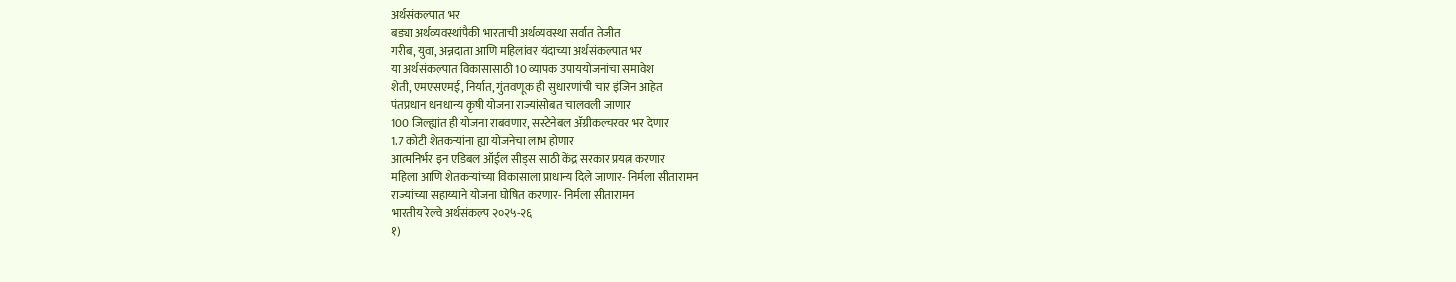अर्थसंकल्पात भर
बड्या अर्थव्यवस्थांपैकी भारताची अर्थव्यवस्था सर्वात तेजीत
गरीब, युवा, अन्नदाता आणि महिलांवर यंदाच्या अर्थसंकल्पात भर
या अर्थसंकल्पात विकासासाठी 10 व्यापक उपाययोजनांचा समावेश
शेती, एमएसएमई, निर्यात, गुंतवणूक ही सुधारणांची चार इंजिन आहेत
पंतप्रधान धनधान्य कृषी योजना राज्यांसोबत चालवली जाणार
100 जिल्ह्यांत ही योजना राबवणार, सस्टेनेबल ॲग्रीकल्चरवर भर देणार
1.7 कोटी शेतकऱ्यांना ह्या योजनेचा लाभ होणार
आत्मनिर्भर इन एडिबल ऑईल सीड्स साठी केंद्र सरकार प्रयत्न करणार
महिला आणि शेतकऱ्यांच्या विकासाला प्राधान्य दिले जाणार- निर्मला सीतारामन
राज्यांच्या सहाय्याने योजना घोषित करणार- निर्मला सीतारामन
भारतीय रेल्वे अर्थसंकल्प २०२५-२६
१)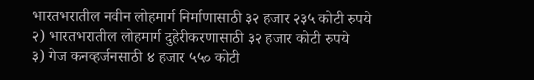भारतभरातील नवीन लोहमार्ग निर्माणासाठी ३२ हजार २३५ कोटी रुपये
२) भारतभरातील लोहमार्ग दुहेरीकरणासाठी ३२ हजार कोटी रुपये
३) गेज कनव्हर्जनसाठी ४ हजार ५५० कोटी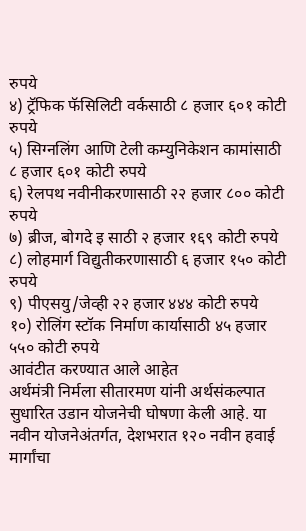रुपये
४) ट्रॅफिक फॅसिलिटी वर्कसाठी ८ हजार ६०१ कोटी रुपये
५) सिग्नलिंग आणि टेली कम्युनिकेशन कामांसाठी ८ हजार ६०१ कोटी रुपये
६) रेलपथ नवीनीकरणासाठी २२ हजार ८०० कोटी रुपये
७) ब्रीज, बोगदे इ साठी २ हजार १६९ कोटी रुपये
८) लोहमार्ग विद्युतीकरणासाठी ६ हजार १५० कोटी रुपये
९) पीएसयु/जेव्ही २२ हजार ४४४ कोटी रुपये
१०) रोलिंग स्टॉक निर्माण कार्यासाठी ४५ हजार ५५० कोटी रुपये
आवंटीत करण्यात आले आहेत
अर्थमंत्री निर्मला सीतारमण यांनी अर्थसंकल्पात सुधारित उडान योजनेची घोषणा केली आहे. या नवीन योजनेअंतर्गत, देशभरात १२० नवीन हवाई मार्गांचा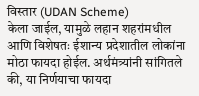विस्तार (UDAN Scheme)
केला जाईल, यामुळे लहान शहरांमधील आणि विशेषतः ईशान्य प्रदेशातील लोकांना मोठा फायदा होईल. अर्थमंत्र्यांनी सांगितले की, या निर्णयाचा फायदा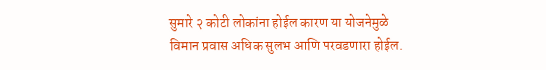सुमारे २ कोटी लोकांना होईल कारण या योजनेमुळे विमान प्रवास अधिक सुलभ आणि परवडणारा होईल.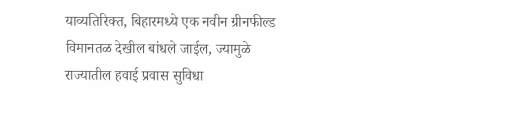याव्यतिरिक्त, बिहारमध्ये एक नवीन ग्रीनफील्ड विमानतळ देखील बांधले जाईल, ज्यामुळे राज्यातील हवाई प्रवास सुविधा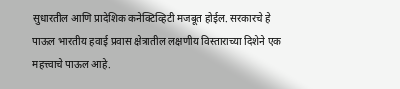सुधारतील आणि प्रादेशिक कनेक्टिव्हिटी मजबूत होईल. सरकारचे हे पाऊल भारतीय हवाई प्रवास क्षेत्रातील लक्षणीय विस्ताराच्या दिशेने एक महत्त्वाचे पाऊल आहे.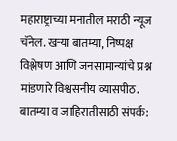महाराष्ट्राच्या मनातील मराठी न्यूज चॅनेल. खऱ्या बातम्या, निष्पक्ष विश्लेषण आणि जनसामान्यांचे प्रश्न मांडणारे विश्वसनीय व्यासपीठ.
बातम्या व जाहिरातीसाठी संपर्क: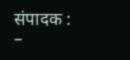संपादक : –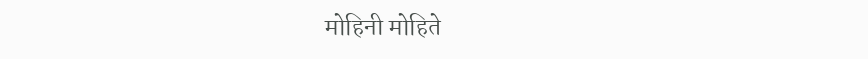मोहिनी मोहिते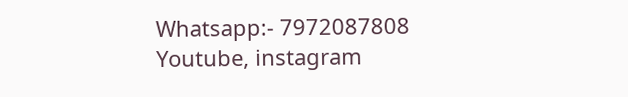Whatsapp:- 7972087808
Youtube, instagram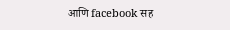आणि facebook सह